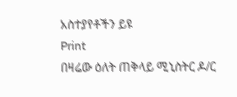አስተያየቶችን ይዩ
Print
በዛሬው ዕለት ጠቅላይ ሚኒስትር ዶ/ር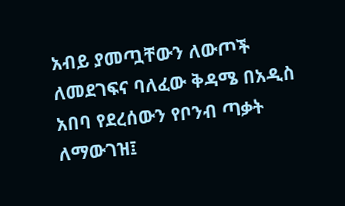አብይ ያመጧቸውን ለውጦች ለመደገፍና ባለፈው ቅዳሜ በአዲስ አበባ የደረሰውን የቦንብ ጣቃት ለማውገዝ፤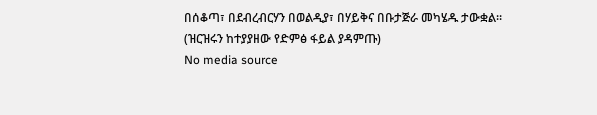በሰቆጣ፣ በደብረብርሃን በወልዲያ፣ በሃይቅና በቡታጅራ መካሄዱ ታውቋል።
(ዝርዝሩን ከተያያዘው የድምፅ ፋይል ያዳምጡ)
No media source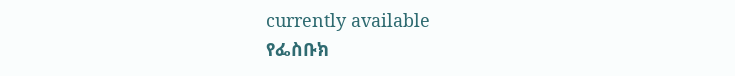currently available
የፌስቡክ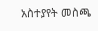አስተያየት መስጫ